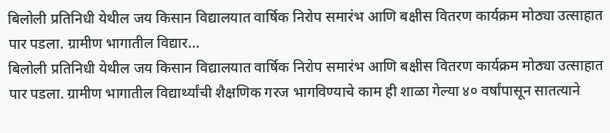बिलोली प्रतिनिधी येथील जय किसान विद्यालयात वार्षिक निरोप समारंभ आणि बक्षीस वितरण कार्यक्रम मोठ्या उत्साहात पार पडला. ग्रामीण भागातील विद्यार...
बिलोली प्रतिनिधी येथील जय किसान विद्यालयात वार्षिक निरोप समारंभ आणि बक्षीस वितरण कार्यक्रम मोठ्या उत्साहात पार पडला. ग्रामीण भागातील विद्यार्थ्यांची शैक्षणिक गरज भागविण्याचे काम ही शाळा गेल्या ४० वर्षांपासून सातत्याने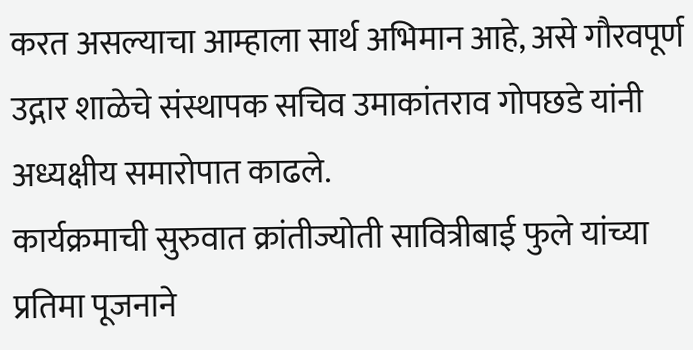करत असल्याचा आम्हाला सार्थ अभिमान आहे, असे गौरवपूर्ण उद्गार शाळेचे संस्थापक सचिव उमाकांतराव गोपछडे यांनी अध्यक्षीय समारोपात काढले.
कार्यक्रमाची सुरुवात क्रांतीज्योती सावित्रीबाई फुले यांच्या प्रतिमा पूजनाने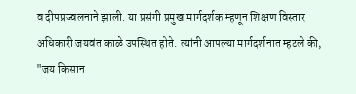व दीपप्रज्वलनाने झाली. या प्रसंगी प्रमुख मार्गदर्शक म्हणून शिक्षण विस्तार अधिकारी जयवंत काळे उपस्थित होते. त्यांनी आपल्या मार्गदर्शनात म्हटले की, "जय किसान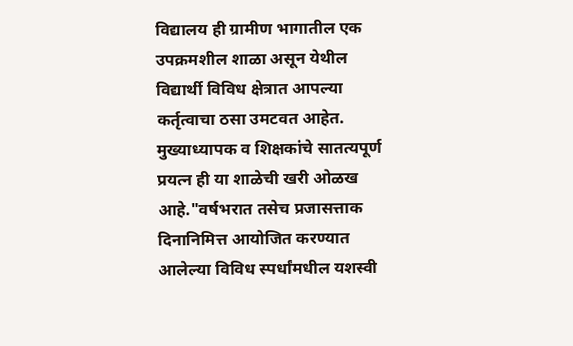विद्यालय ही ग्रामीण भागातील एक उपक्रमशील शाळा असून येथील विद्यार्थी विविध क्षेत्रात आपल्या कर्तृत्वाचा ठसा उमटवत आहेत. मुख्याध्यापक व शिक्षकांचे सातत्यपूर्ण प्रयत्न ही या शाळेची खरी ओळख आहे."वर्षभरात तसेच प्रजासत्ताक दिनानिमित्त आयोजित करण्यात आलेल्या विविध स्पर्धांमधील यशस्वी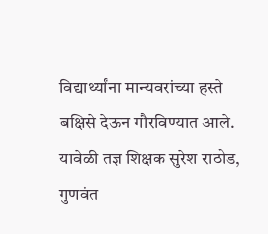विद्यार्थ्यांना मान्यवरांच्या हस्ते बक्षिसे देऊन गौरविण्यात आले. यावेळी तज्ञ शिक्षक सुरेश राठोड, गुणवंत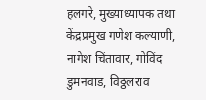हलगरे, मुख्याध्यापक तथा केंद्रप्रमुख गणेश कल्याणी, नागेश चिंतावार, गोविंद डुमनवाड, विठ्ठलराव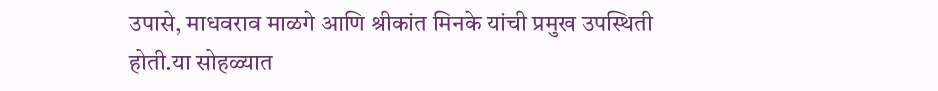उपासे, माधवराव माळगे आणि श्रीकांत मिनके यांची प्रमुख उपस्थिती होती.या सोहळ्यात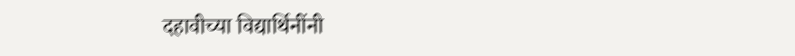दहावीच्या विद्यार्थिनींनी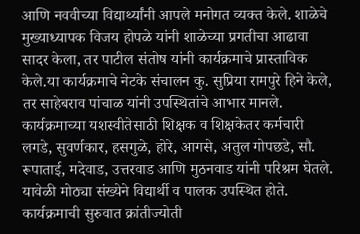आणि नववीच्या विद्यार्थ्यांनी आपले मनोगत व्यक्त केले. शाळेचे मुख्याध्यापक विजय होपळे यांनी शाळेच्या प्रगतीचा आढावा सादर केला, तर पाटील संतोष यांनी कार्यक्रमाचे प्रास्ताविक केले.या कार्यक्रमाचे नेटके संचालन कु. सुप्रिया रामपुरे हिने केले, तर साहेबराव पांचाळ यांनी उपस्थितांचे आभार मानले. कार्यक्रमाच्या यशस्वीतेसाठी शिक्षक व शिक्षकेतर कर्मचारी लगडे, सुवर्णकार, हसगुळे, होरे, आगसे, अतुल गोपछडे, सौ. रूपाताई, मदेवाड, उत्तरवाड आणि मुठनवाड यांनी परिश्रम घेतले. यावेळी मोठ्या संख्येने विद्यार्थी व पालक उपस्थित होते.
कार्यक्रमाची सुरुवात क्रांतीज्योती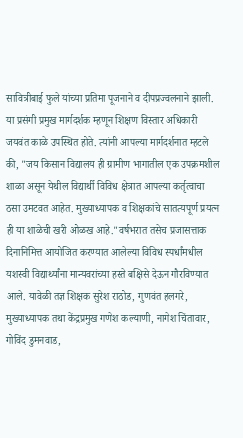सावित्रीबाई फुले यांच्या प्रतिमा पूजनाने व दीपप्रज्वलनाने झाली. या प्रसंगी प्रमुख मार्गदर्शक म्हणून शिक्षण विस्तार अधिकारी जयवंत काळे उपस्थित होते. त्यांनी आपल्या मार्गदर्शनात म्हटले की, "जय किसान विद्यालय ही ग्रामीण भागातील एक उपक्रमशील शाळा असून येथील विद्यार्थी विविध क्षेत्रात आपल्या कर्तृत्वाचा ठसा उमटवत आहेत. मुख्याध्यापक व शिक्षकांचे सातत्यपूर्ण प्रयत्न ही या शाळेची खरी ओळख आहे."वर्षभरात तसेच प्रजासत्ताक दिनानिमित्त आयोजित करण्यात आलेल्या विविध स्पर्धांमधील यशस्वी विद्यार्थ्यांना मान्यवरांच्या हस्ते बक्षिसे देऊन गौरविण्यात आले. यावेळी तज्ञ शिक्षक सुरेश राठोड, गुणवंत हलगरे, मुख्याध्यापक तथा केंद्रप्रमुख गणेश कल्याणी, नागेश चिंतावार, गोविंद डुमनवाड,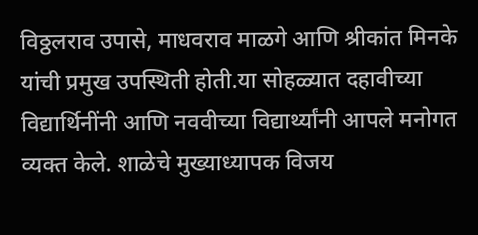विठ्ठलराव उपासे, माधवराव माळगे आणि श्रीकांत मिनके यांची प्रमुख उपस्थिती होती.या सोहळ्यात दहावीच्या विद्यार्थिनींनी आणि नववीच्या विद्यार्थ्यांनी आपले मनोगत व्यक्त केले. शाळेचे मुख्याध्यापक विजय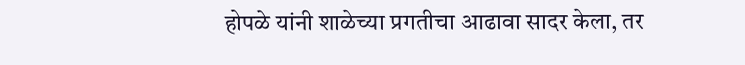होपळे यांनी शाळेच्या प्रगतीचा आढावा सादर केला, तर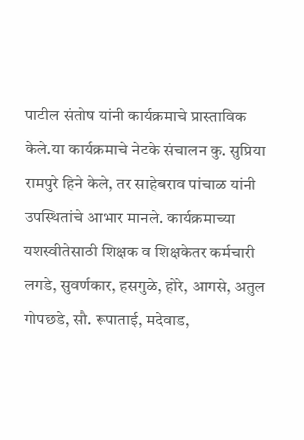पाटील संतोष यांनी कार्यक्रमाचे प्रास्ताविक केले.या कार्यक्रमाचे नेटके संचालन कु. सुप्रिया रामपुरे हिने केले, तर साहेबराव पांचाळ यांनी उपस्थितांचे आभार मानले. कार्यक्रमाच्या यशस्वीतेसाठी शिक्षक व शिक्षकेतर कर्मचारी लगडे, सुवर्णकार, हसगुळे, होरे, आगसे, अतुल गोपछडे, सौ. रूपाताई, मदेवाड,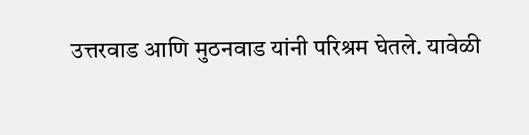उत्तरवाड आणि मुठनवाड यांनी परिश्रम घेतले. यावेळी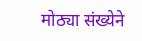मोठ्या संख्येने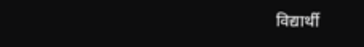विद्यार्थी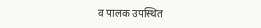व पालक उपस्थित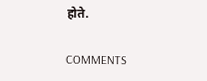होते.

COMMENTS